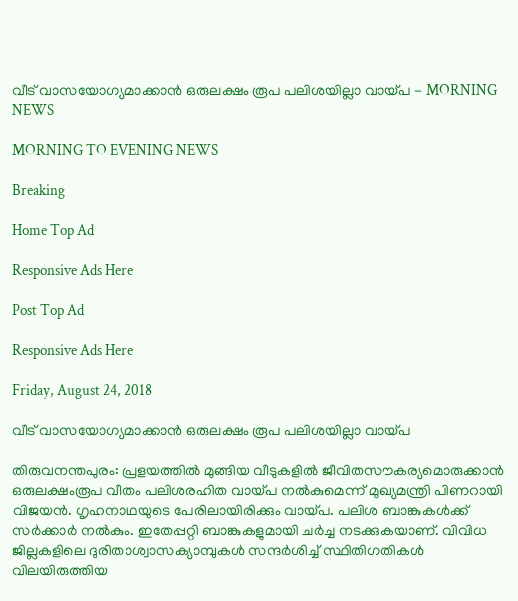വീട് വാസയോഗ്യമാക്കാന്‍ ഒരുലക്ഷം രൂപ പലിശയില്ലാ വായ്പ - MORNING NEWS

MORNING TO EVENING NEWS

Breaking

Home Top Ad

Responsive Ads Here

Post Top Ad

Responsive Ads Here

Friday, August 24, 2018

വീട് വാസയോഗ്യമാക്കാന്‍ ഒരുലക്ഷം രൂപ പലിശയില്ലാ വായ്പ

തിരുവനന്തപുരം: പ്രളയത്തിൽ മുങ്ങിയ വീടുകളിൽ ജീവിതസൗകര്യമൊരുക്കാൻ ഒരുലക്ഷംരൂപ വീതം പലിശരഹിത വായ്പ നൽകുമെന്ന് മുഖ്യമന്ത്രി പിണറായി വിജയൻ. ഗൃഹനാഥയുടെ പേരിലായിരിക്കും വായ്പ. പലിശ ബാങ്കുകൾക്ക് സർക്കാർ നൽകും. ഇതേപ്പറ്റി ബാങ്കുകളുമായി ചർച്ച നടക്കുകയാണ്. വിവിധ ജില്ലകളിലെ ദുരിതാശ്വാസക്യാമ്പുകൾ സന്ദർശിച്ച് സ്ഥിതിഗതികൾ വിലയിരുത്തിയ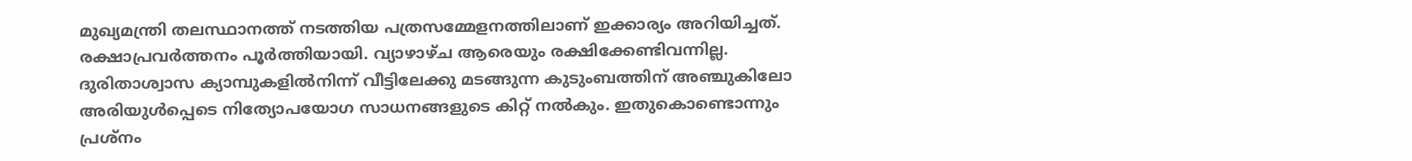മുഖ്യമന്ത്രി തലസ്ഥാനത്ത് നടത്തിയ പത്രസമ്മേളനത്തിലാണ് ഇക്കാര്യം അറിയിച്ചത്. രക്ഷാപ്രവർത്തനം പൂർത്തിയായി. വ്യാഴാഴ്ച ആരെയും രക്ഷിക്കേണ്ടിവന്നില്ല. ദുരിതാശ്വാസ ക്യാമ്പുകളിൽനിന്ന് വീട്ടിലേക്കു മടങ്ങുന്ന കുടുംബത്തിന് അഞ്ചുകിലോ അരിയുൾപ്പെടെ നിത്യോപയോഗ സാധനങ്ങളുടെ കിറ്റ് നൽകും. ഇതുകൊണ്ടൊന്നും പ്രശ്നം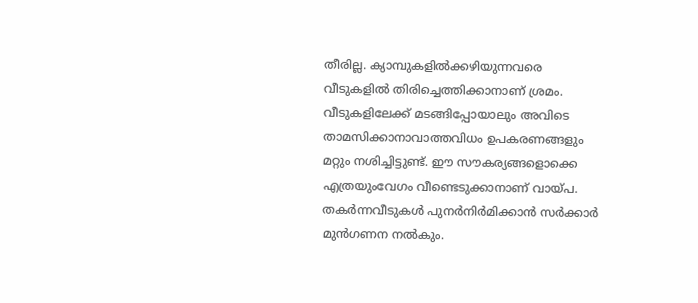തീരില്ല. ക്യാമ്പുകളിൽക്കഴിയുന്നവരെ വീടുകളിൽ തിരിച്ചെത്തിക്കാനാണ് ശ്രമം. വീടുകളിലേക്ക് മടങ്ങിപ്പോയാലും അവിടെ താമസിക്കാനാവാത്തവിധം ഉപകരണങ്ങളും മറ്റും നശിച്ചിട്ടുണ്ട്. ഈ സൗകര്യങ്ങളൊക്കെ എത്രയുംവേഗം വീണ്ടെടുക്കാനാണ് വായ്പ. തകർന്നവീടുകൾ പുനർനിർമിക്കാൻ സർക്കാർ മുൻഗണന നൽകും.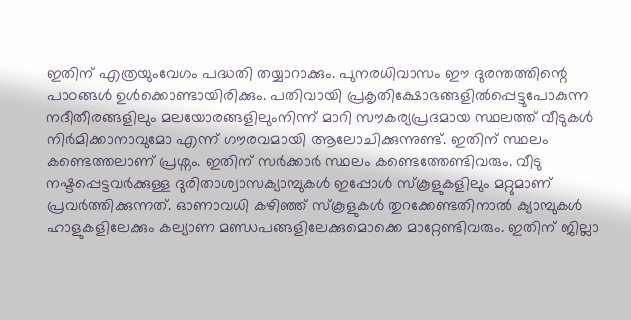ഇതിന് എത്രയുംവേഗം പദ്ധതി തയ്യാറാക്കും. പുനരധിവാസം ഈ ദുരന്തത്തിന്റെ പാഠങ്ങൾ ഉൾക്കൊണ്ടായിരിക്കും. പതിവായി പ്രകൃതിക്ഷോഭങ്ങളിൽപ്പെട്ടുപോകുന്ന നദീതീരങ്ങളിലും മലയോരങ്ങളിലുംനിന്ന് മാറി സൗകര്യപ്രദമായ സ്ഥലത്ത് വീടുകൾ നിർമിക്കാനാവുമോ എന്ന് ഗൗരവമായി ആലോചിക്കുന്നുണ്ട്. ഇതിന് സ്ഥലം കണ്ടെത്തലാണ് പ്രശ്നം. ഇതിന് സർക്കാർ സ്ഥലം കണ്ടെത്തേണ്ടിവരും. വീടു നഷ്ടപ്പെട്ടവർക്കുള്ള ദുരിതാശ്വാസക്യാമ്പുകൾ ഇപ്പോൾ സ്കൂളുകളിലും മറ്റുമാണ് പ്രവർത്തിക്കുന്നത്. ഓണാവധി കഴിഞ്ഞ് സ്കൂളുകൾ തുറക്കേണ്ടതിനാൽ ക്യാമ്പുകൾ ഹാളുകളിലേക്കും കല്യാണ മണ്ഡപങ്ങളിലേക്കുമൊക്കെ മാറ്റേണ്ടിവരും. ഇതിന് ജില്ലാ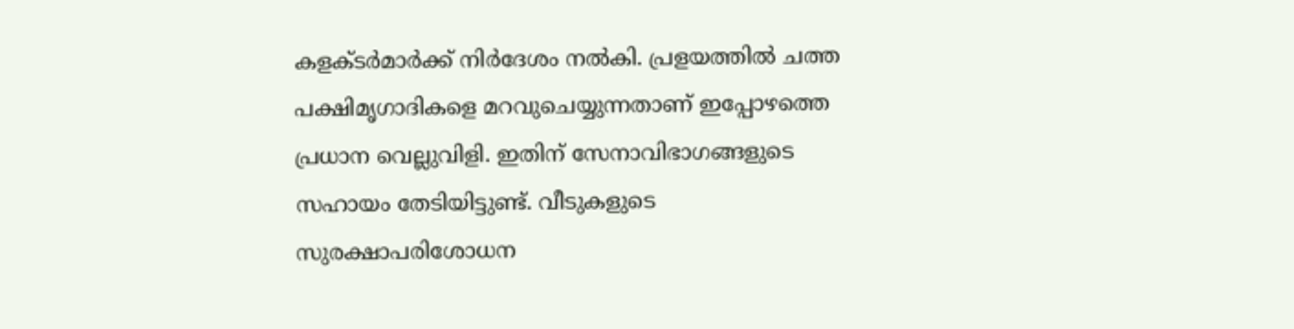കളക്ടർമാർക്ക് നിർദേശം നൽകി. പ്രളയത്തിൽ ചത്ത പക്ഷിമൃഗാദികളെ മറവുചെയ്യുന്നതാണ് ഇപ്പോഴത്തെ പ്രധാന വെല്ലുവിളി. ഇതിന് സേനാവിഭാഗങ്ങളുടെ സഹായം തേടിയിട്ടുണ്ട്. വീടുകളുടെ സുരക്ഷാപരിശോധന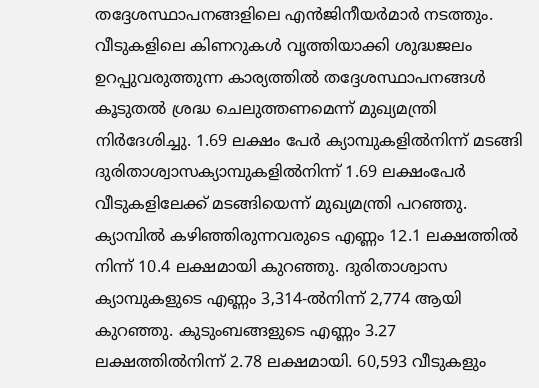തദ്ദേശസ്ഥാപനങ്ങളിലെ എൻജിനീയർമാർ നടത്തും. വീടുകളിലെ കിണറുകൾ വൃത്തിയാക്കി ശുദ്ധജലം ഉറപ്പുവരുത്തുന്ന കാര്യത്തിൽ തദ്ദേശസ്ഥാപനങ്ങൾ കൂടുതൽ ശ്രദ്ധ ചെലുത്തണമെന്ന് മുഖ്യമന്ത്രി നിർദേശിച്ചു. 1.69 ലക്ഷം പേർ ക്യാമ്പുകളിൽനിന്ന് മടങ്ങി ദുരിതാശ്വാസക്യാമ്പുകളിൽനിന്ന് 1.69 ലക്ഷംപേർ വീടുകളിലേക്ക് മടങ്ങിയെന്ന് മുഖ്യമന്ത്രി പറഞ്ഞു. ക്യാമ്പിൽ കഴിഞ്ഞിരുന്നവരുടെ എണ്ണം 12.1 ലക്ഷത്തിൽ നിന്ന് 10.4 ലക്ഷമായി കുറഞ്ഞു. ദുരിതാശ്വാസ ക്യാമ്പുകളുടെ എണ്ണം 3,314-ൽനിന്ന് 2,774 ആയി കുറഞ്ഞു. കുടുംബങ്ങളുടെ എണ്ണം 3.27 ലക്ഷത്തിൽനിന്ന് 2.78 ലക്ഷമായി. 60,593 വീടുകളും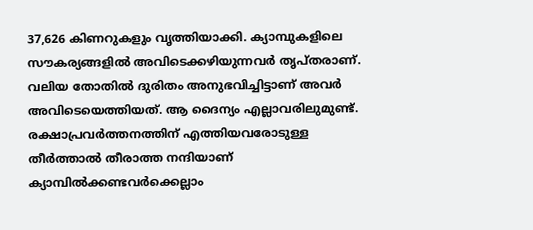37,626 കിണറുകളും വൃത്തിയാക്കി. ക്യാമ്പുകളിലെ സൗകര്യങ്ങളിൽ അവിടെക്കഴിയുന്നവർ തൃപ്തരാണ്. വലിയ തോതിൽ ദുരിതം അനുഭവിച്ചിട്ടാണ് അവർ അവിടെയെത്തിയത്. ആ ദൈന്യം എല്ലാവരിലുമുണ്ട്. രക്ഷാപ്രവർത്തനത്തിന് എത്തിയവരോടുള്ള തീർത്താൽ തീരാത്ത നന്ദിയാണ് ക്യാമ്പിൽക്കണ്ടവർക്കെല്ലാം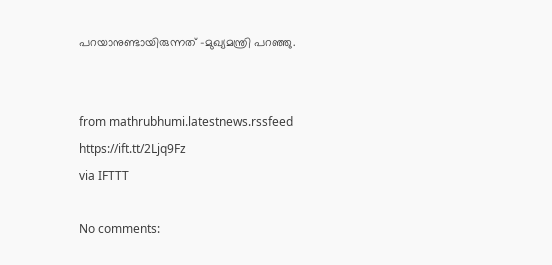പറയാനുണ്ടായിരുന്നത് -മുഖ്യമന്ത്രി പറഞ്ഞു.


from mathrubhumi.latestnews.rssfeed https://ift.tt/2Ljq9Fz
via IFTTT

No comments: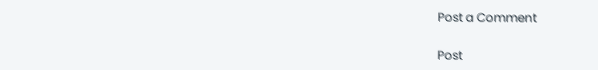Post a Comment

Post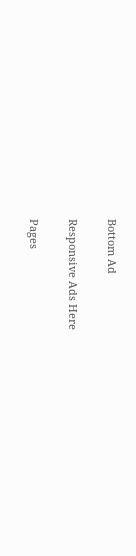Bottom Ad

Responsive Ads Here

Pages